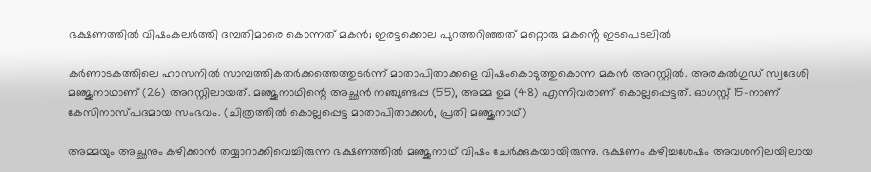ഭക്ഷണത്തിൽ വിഷംകലർത്തി ദമ്പതിമാരെ കൊന്നത് മകൻ; ഇരട്ടക്കൊല പുറത്തറിഞ്ഞത് മറ്റൊരു മകൻ്റെ ഇടപെടലിൽ

കര്‍ണാടകത്തിലെ ഹാസനില്‍ സാമ്പത്തികതര്‍ക്കത്തെത്തുടര്‍ന്ന് മാതാപിതാക്കളെ വിഷംകൊടുത്തുകൊന്ന മകന്‍ അറസ്റ്റില്‍. അരകല്‍ഗുഡ് സ്വദേശി മഞ്ജുനാഥാണ് (26) അറസ്റ്റിലായത്. മഞ്ജുനാഥിന്റെ അച്ഛന്‍ നഞ്ചുണ്ടപ്പ (55), അമ്മ ഉമ (48) എന്നിവരാണ് കൊല്ലപ്പെട്ടത്. ഓഗസ്റ്റ് 15-നാണ് കേസിനാസ്പദമായ സംഭവം. (ചിത്രത്തിൽ കൊല്ലപ്പെട്ട മാതാപിതാക്കൾ, പ്രതി മഞ്ജുനാഥ്)

അമ്മയും അച്ഛനും കഴിക്കാന്‍ തയ്യാറാക്കിവെച്ചിരുന്ന ഭക്ഷണത്തില്‍ മഞ്ജുനാഥ് വിഷം ചേര്‍ക്കുകയായിരുന്നു. ഭക്ഷണം കഴിച്ചശേഷം അവശനിലയിലായ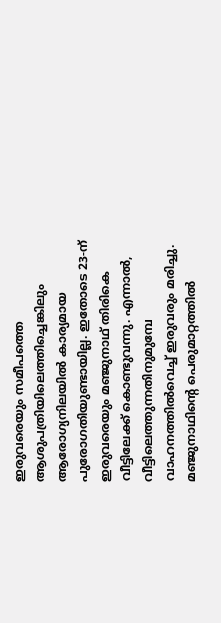ഇരുവരെയും സമീപത്തെ ആശുപത്രിയിലെത്തിച്ചെങ്കിലും ആരോഗ്യനിലയില്‍ കാര്യമായ പുരോഗതിയുണ്ടായില്ല. ഇതോടെ 23-ന് ഇരുവരെയും മഞ്ജുനാഥ് തിരികെ വീട്ടിലേക്ക് കൊണ്ടുവന്നു. എന്നാല്‍, വീട്ടിലെത്തുന്നതിനുമുമ്പേ വാഹനത്തില്‍വെച്ച് ഇരുവരും മരിച്ചു. മഞ്ജുനാഥിന്റെ പെരുമാറ്റത്തില്‍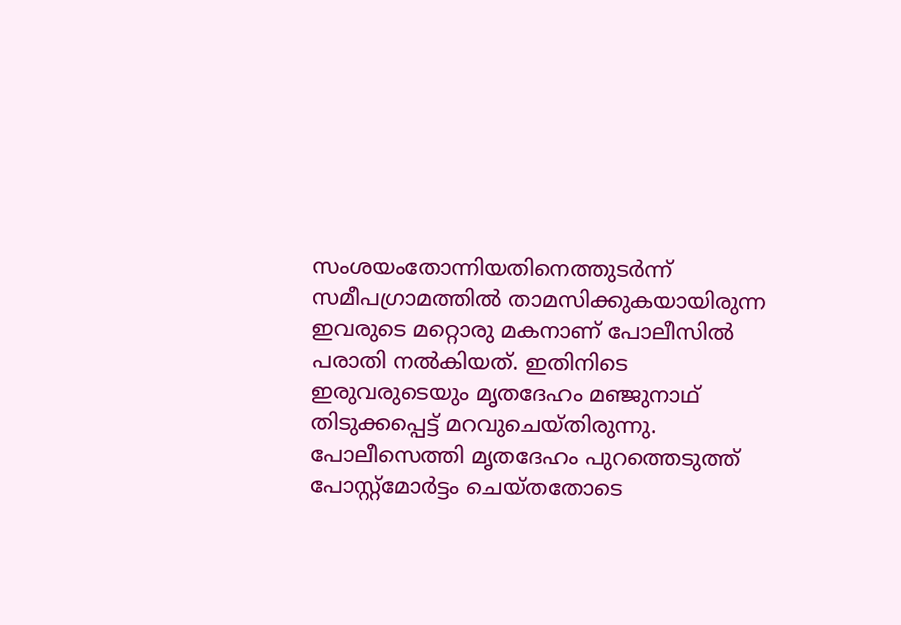സംശയംതോന്നിയതിനെത്തുടര്‍ന്ന് സമീപഗ്രാമത്തില്‍ താമസിക്കുകയായിരുന്ന ഇവരുടെ മറ്റൊരു മകനാണ് പോലീസില്‍ പരാതി നല്‍കിയത്. ഇതിനിടെ ഇരുവരുടെയും മൃതദേഹം മഞ്ജുനാഥ് തിടുക്കപ്പെട്ട് മറവുചെയ്തിരുന്നു. പോലീസെത്തി മൃതദേഹം പുറത്തെടുത്ത് പോസ്റ്റ്മോര്‍ട്ടം ചെയ്തതോടെ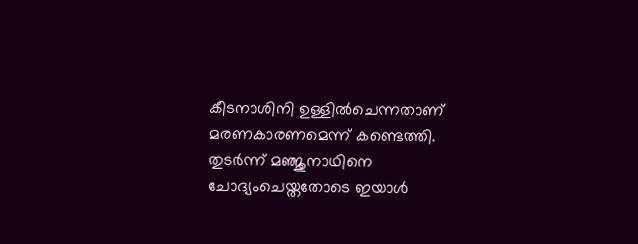കീടനാശിനി ഉള്ളില്‍ചെന്നതാണ് മരണകാരണമെന്ന് കണ്ടെത്തി. തുടര്‍ന്ന് മഞ്ജുനാഥിനെ ചോദ്യംചെയ്തതോടെ ഇയാള്‍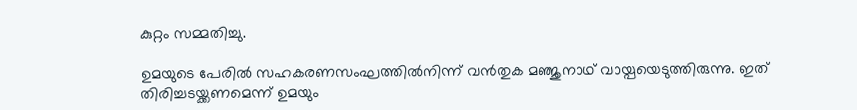കുറ്റം സമ്മതിച്ചു.

ഉമയുടെ പേരില്‍ സഹകരണസംഘത്തില്‍നിന്ന് വന്‍തുക മഞ്ജുനാഥ് വായ്പയെടുത്തിരുന്നു. ഇത് തിരിച്ചടയ്ക്കണമെന്ന് ഉമയും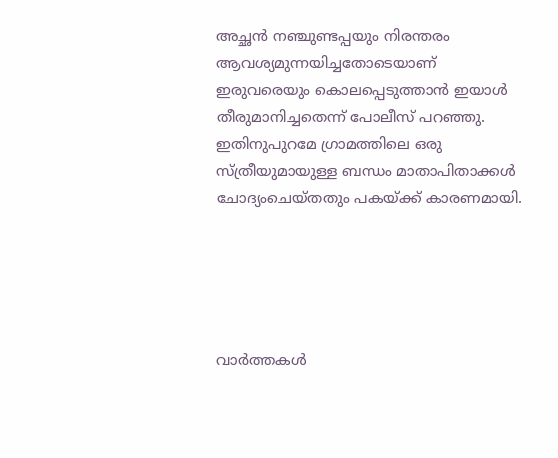അച്ഛന്‍ നഞ്ചുണ്ടപ്പയും നിരന്തരം ആവശ്യമുന്നയിച്ചതോടെയാണ് ഇരുവരെയും കൊലപ്പെടുത്താന്‍ ഇയാള്‍ തീരുമാനിച്ചതെന്ന് പോലീസ് പറഞ്ഞു. ഇതിനുപുറമേ ഗ്രാമത്തിലെ ഒരു സ്ത്രീയുമായുള്ള ബന്ധം മാതാപിതാക്കള്‍ ചോദ്യംചെയ്തതും പകയ്ക്ക് കാരണമായി.





വാർത്തകൾ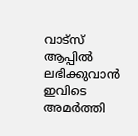വാട്സ് ആപ്പിൽ ലഭിക്കുവാൻ ഇവിടെ അമർത്തി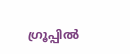ഗ്രൂപ്പിൽ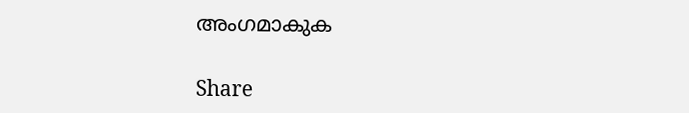അംഗമാകുക

Share